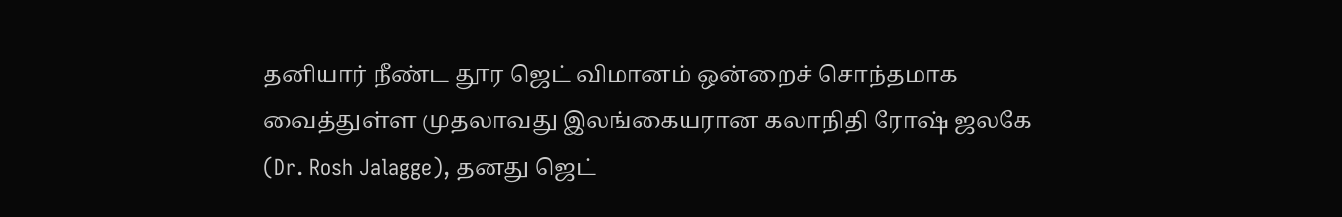தனியார் நீண்ட தூர ஜெட் விமானம் ஒன்றைச் சொந்தமாக வைத்துள்ள முதலாவது இலங்கையரான கலாநிதி ரோஷ் ஜலகே (Dr. Rosh Jalagge), தனது ஜெட்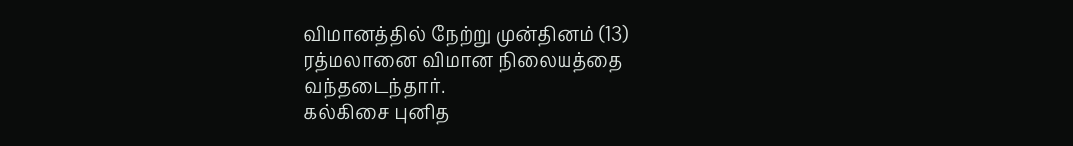விமானத்தில் நேற்று முன்தினம் (13) ரத்மலானை விமான நிலையத்தை வந்தடைந்தார்.
கல்கிசை புனித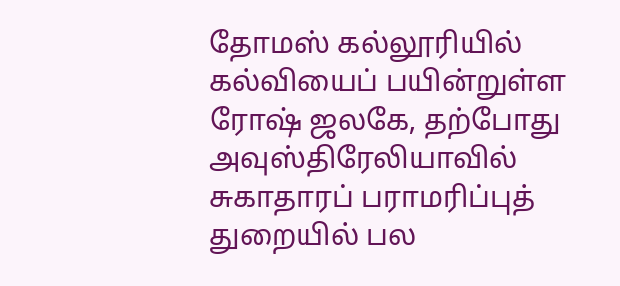தோமஸ் கல்லூரியில் கல்வியைப் பயின்றுள்ள ரோஷ் ஜலகே, தற்போது அவுஸ்திரேலியாவில் சுகாதாரப் பராமரிப்புத் துறையில் பல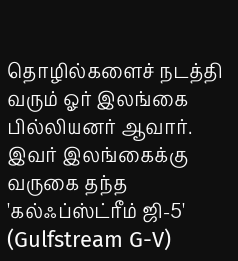தொழில்களைச் நடத்தி வரும் ஓர் இலங்கை பில்லியனர் ஆவார்.
இவர் இலங்கைக்கு வருகை தந்த 'கல்ஃப்ஸ்ட்ரீம் ஜி-5' (Gulfstream G-V)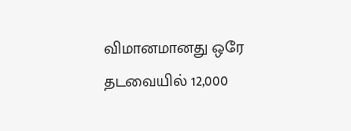விமானமானது ஒரே தடவையில் 12,000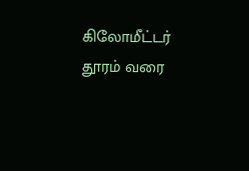கிலோமீட்டர் தூரம் வரை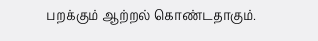பறக்கும் ஆற்றல் கொண்டதாகும்.